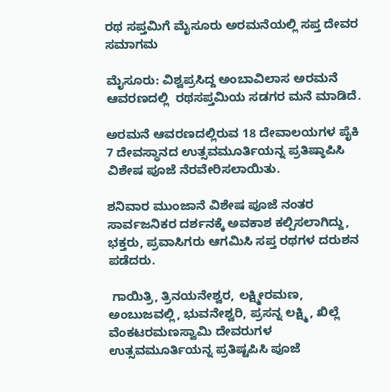ರಥ ಸಪ್ತಮಿಗೆ ಮೈಸೂರು ಅರಮನೆಯಲ್ಲಿ ಸಪ್ತ ದೇವರ ಸಮಾಗಮ

ಮೈಸೂರು: ವಿಶ್ವಪ್ರಸಿದ್ದ ಅಂಬಾವಿಲಾಸ ಅರಮನೆ ಆವರಣದಲ್ಲಿ  ರಥಸಪ್ತಮಿಯ ಸಡಗರ ಮನೆ ಮಾಡಿದೆ.

ಅರಮನೆ ಆವರಣದಲ್ಲಿರುವ 18 ದೇವಾಲಯಗಳ ಪೈಕಿ 7 ದೇವಸ್ಥಾನದ ಉತ್ಸವಮೂರ್ತಿಯನ್ನ ಪ್ರತಿಷ್ಠಾಪಿಸಿ ವಿಶೇಷ ಪೂಜೆ ನೆರವೇರಿಸಲಾಯಿತು.

ಶನಿವಾರ ಮುಂಜಾನೆ ವಿಶೇಷ ಪೂಜೆ ನಂತರ ಸಾರ್ವಜನಿಕರ ದರ್ಶನಕ್ಕೆ ಅವಕಾಶ ಕಲ್ಪಿಸಲಾಗಿದ್ದು, ಭಕ್ತರು, ಪ್ರವಾಸಿಗರು ಆಗಮಿಸಿ ಸಪ್ತ ರಥಗಳ ದರುಶನ ಪಡೆದರು.

 ಗಾಯಿತ್ರಿ, ತ್ರಿನಯನೇಶ್ವರ, ಲಕ್ಷ್ಮೀರಮಣ, ಅಂಬುಜವಲ್ಲಿ, ಭುವನೇಶ್ವರಿ, ಪ್ರಸನ್ನ ಲಕ್ಷ್ಮಿ, ಖಿಲ್ಲೆ ವೆಂಕಟರಮಣಸ್ವಾಮಿ ದೇವರುಗಳ ಉತ್ಸವಮೂರ್ತಿಯನ್ನ ಪ್ರತಿಷ್ಟಪಿಸಿ ಪೂಜೆ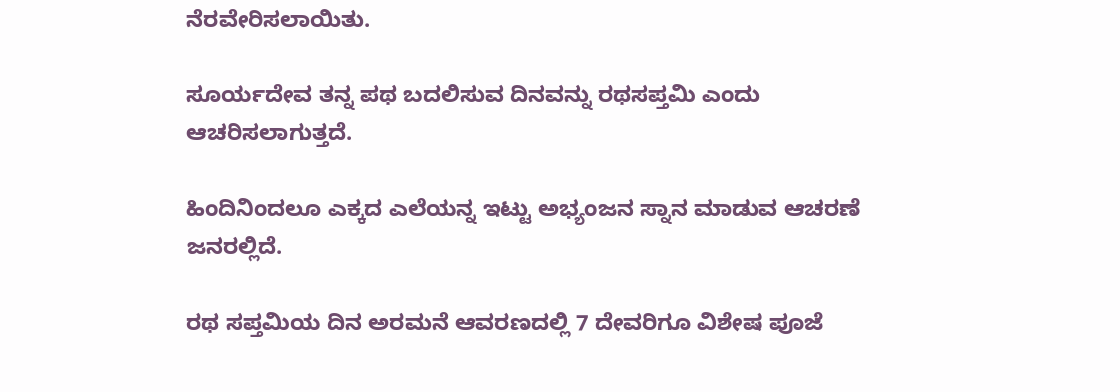ನೆರವೇರಿಸಲಾಯಿತು.

ಸೂರ್ಯದೇವ ತನ್ನ ಪಥ ಬದಲಿಸುವ ದಿನವನ್ನು ರಥಸಪ್ತಮಿ ಎಂದು ಆಚರಿಸಲಾಗುತ್ತದೆ.

ಹಿಂದಿನಿಂದಲೂ ಎಕ್ಕದ ಎಲೆಯನ್ನ ಇಟ್ಟು ಅಭ್ಯಂಜನ ಸ್ನಾನ ಮಾಡುವ ಆಚರಣೆ ಜನರಲ್ಲಿದೆ.

ರಥ ಸಪ್ತಮಿಯ ದಿನ ಅರಮನೆ ಆವರಣದಲ್ಲಿ 7 ದೇವರಿಗೂ ವಿಶೇಷ ಪೂಜೆ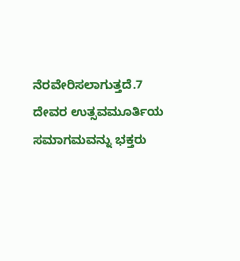ನೆರವೇರಿಸಲಾಗುತ್ತದೆ.7 ದೇವರ ಉತ್ಸವಮೂರ್ತಿಯ ಸಮಾಗಮವನ್ನು ಭಕ್ತರು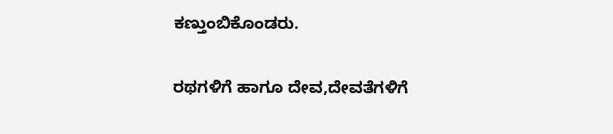ಕಣ್ತುಂಬಿಕೊಂಡರು.

ರಥಗಳಿಗೆ ಹಾಗೂ ದೇವ,ದೇವತೆಗಳಿಗೆ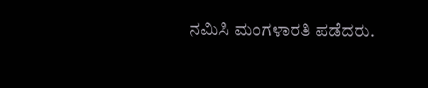ನಮಿಸಿ ಮಂಗಳಾರತಿ ಪಡೆದರು.